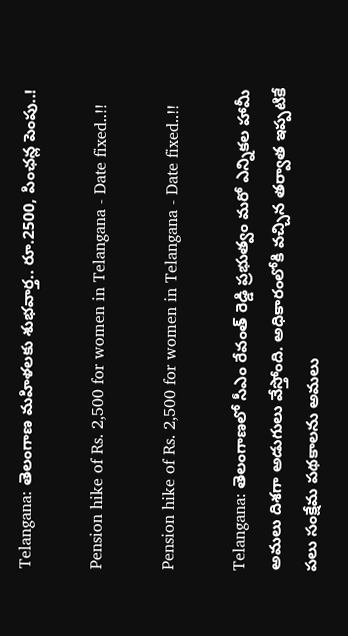Telangana: తెలంగాణ మహిళలకు శుభవార్త.. రూ.2500, పింఛన్ల పెంపు..!

Pension hike of Rs. 2,500 for women in Telangana - Date fixed..!!

Pension hike of Rs. 2,500 for women in Telangana - Date fixed..!!

Telangana: తెలంగాణలో సీఎం రేవంత్ రెడ్డి ప్రభుత్వం మరో ఎన్నికల హామీ అమలు దిశగా అడుగులు వేస్తోంది. అధికారంలోకి వచ్చిన తర్వాత ఇప్పటికే పలు సంక్షేమ పథకాలను అమలు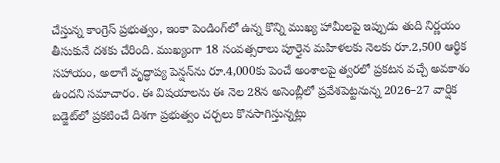చేస్తున్న కాంగ్రెస్ ప్రభుత్వం, ఇంకా పెండింగ్‌లో ఉన్న కొన్ని ముఖ్య హామీలపై ఇప్పుడు తుది నిర్ణయం తీసుకునే దశకు చేరింది. ముఖ్యంగా 18 సంవత్సరాలు పూర్తైన మహిళలకు నెలకు రూ.2,500 ఆర్థిక సహాయం, అలాగే వృద్ధాప్య పెన్షన్‌ను రూ.4,000కు పెంచే అంశాలపై త్వరలో ప్రకటన వచ్చే అవకాశం ఉందని సమాచారం. ఈ విషయాలను ఈ నెల 28న అసెంబ్లీలో ప్రవేశపెట్టనున్న 2026–27 వార్షిక బడ్జెట్‌లో ప్రకటించే దిశగా ప్రభుత్వం చర్చలు కొనసాగిస్తున్నట్లు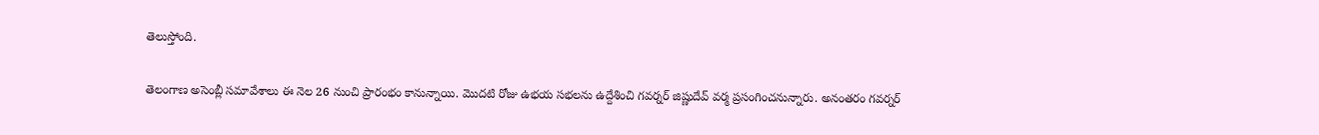తెలుస్తోంది.

తెలంగాణ అసెంబ్లీ సమావేశాలు ఈ నెల 26 నుంచి ప్రారంభం కానున్నాయి. మొదటి రోజు ఉభయ సభలను ఉద్దేశించి గవర్నర్ జిష్ణుదేవ్ వర్మ ప్రసంగించనున్నారు. అనంతరం గవర్నర్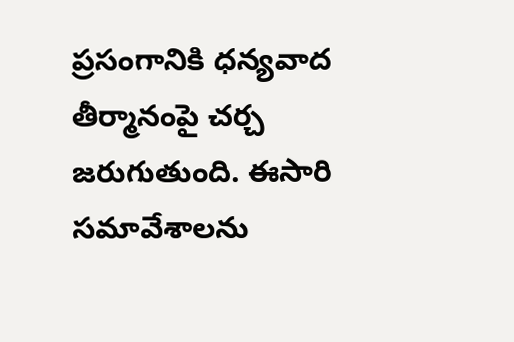ప్రసంగానికి ధన్యవాద తీర్మానంపై చర్చ జరుగుతుంది. ఈసారి సమావేశాలను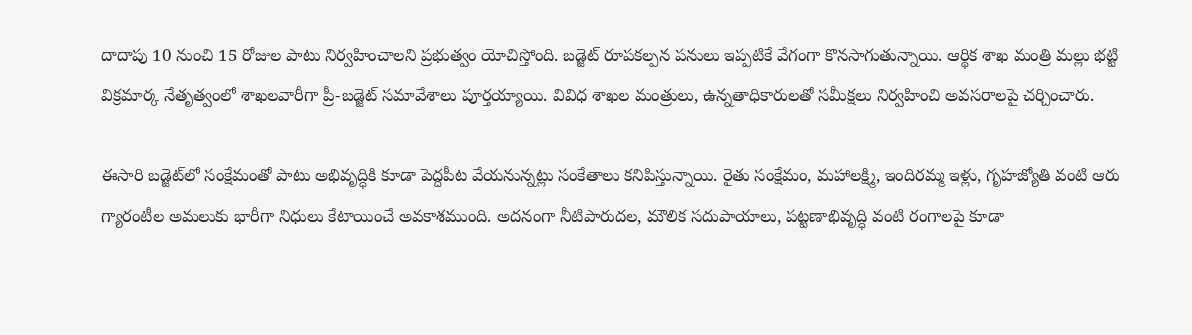దాదాపు 10 నుంచి 15 రోజుల పాటు నిర్వహించాలని ప్రభుత్వం యోచిస్తోంది. బడ్జెట్ రూపకల్పన పనులు ఇప్పటికే వేగంగా కొనసాగుతున్నాయి. ఆర్థిక శాఖ మంత్రి మల్లు భట్టి విక్రమార్క నేతృత్వంలో శాఖలవారీగా ప్రీ-బడ్జెట్ సమావేశాలు పూర్తయ్యాయి. వివిధ శాఖల మంత్రులు, ఉన్నతాధికారులతో సమీక్షలు నిర్వహించి అవసరాలపై చర్చించారు.

ఈసారి బడ్జెట్‌లో సంక్షేమంతో పాటు అభివృద్ధికి కూడా పెద్దపీట వేయనున్నట్లు సంకేతాలు కనిపిస్తున్నాయి. రైతు సంక్షేమం, మహాలక్ష్మి, ఇందిరమ్మ ఇళ్లు, గృహజ్యోతి వంటి ఆరు గ్యారంటీల అమలుకు భారీగా నిధులు కేటాయించే అవకాశముంది. అదనంగా నీటిపారుదల, మౌలిక సదుపాయాలు, పట్టణాభివృద్ధి వంటి రంగాలపై కూడా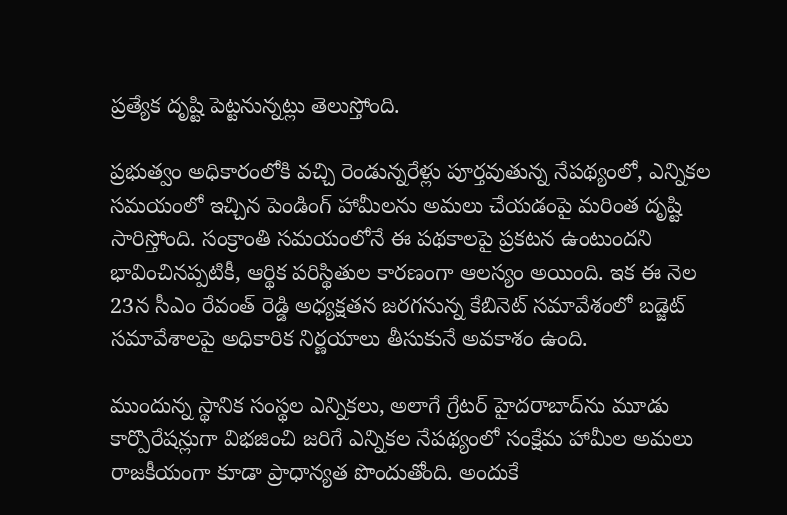ప్రత్యేక దృష్టి పెట్టనున్నట్లు తెలుస్తోంది.

ప్రభుత్వం అధికారంలోకి వచ్చి రెండున్నరేళ్లు పూర్తవుతున్న నేపథ్యంలో, ఎన్నికల సమయంలో ఇచ్చిన పెండింగ్ హామీలను అమలు చేయడంపై మరింత దృష్టి సారిస్తోంది. సంక్రాంతి సమయంలోనే ఈ పథకాలపై ప్రకటన ఉంటుందని భావించినప్పటికీ, ఆర్థిక పరిస్థితుల కారణంగా ఆలస్యం అయింది. ఇక ఈ నెల 23న సీఎం రేవంత్ రెడ్డి అధ్యక్షతన జరగనున్న కేబినెట్ సమావేశంలో బడ్జెట్ సమావేశాలపై అధికారిక నిర్ణయాలు తీసుకునే అవకాశం ఉంది.

ముందున్న స్థానిక సంస్థల ఎన్నికలు, అలాగే గ్రేటర్ హైదరాబాద్‌ను మూడు కార్పొరేషన్లుగా విభజించి జరిగే ఎన్నికల నేపథ్యంలో సంక్షేమ హామీల అమలు రాజకీయంగా కూడా ప్రాధాన్యత పొందుతోంది. అందుకే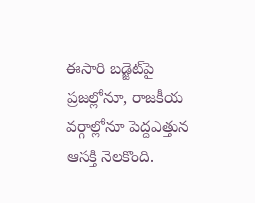ఈసారి బడ్జెట్‌పై ప్రజల్లోనూ, రాజకీయ వర్గాల్లోనూ పెద్దఎత్తున ఆసక్తి నెలకొంది.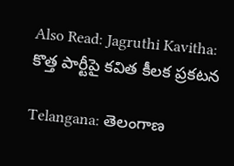Also Read: Jagruthi Kavitha: కొత్త పార్టీపై కవిత కీలక ప్రకటన

Telangana: తెలంగాణ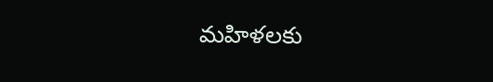మహిళలకు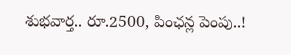శుభవార్త.. రూ.2500, పింఛన్ల పెంపు..!